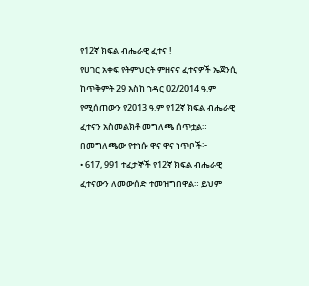የ12ኛ ክፍል ብሔራዊ ፈተና !
የሀገር አቀፍ የትምህርት ምዘናና ፈተናዎች ኤጀንሲ ከጥቅምት 29 እስከ ኀዳር 02/2014 ዓ.ም የሚሰጠውን የ2013 ዓ.ም የ12ኛ ክፍል ብሔራዊ ፈተናን አስመልክቶ መግለጫ ሰጥቷል።
በመግለጫው የተነሱ ዋና ዋና ነጥቦች፦
• 617, 991 ተፈታኞች የ12ኛ ክፍል ብሔራዊ ፈተናውን ለመውሰድ ተመዝግበዋል። ይህም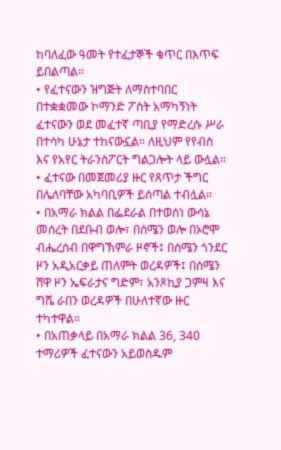ከባለፈው ዓመት የተፈታኞች ቁጥር በእጥፍ ይበልጣል።
• የፈተናውን ዝግጅት ለማስተባበር በተቋቋመው ኮማንድ ፖስት አማካኝነት ፈተናውን ወደ መፈተኛ ጣቢያ የማድረሱ ሥራ በተሳካ ሁኔታ ተከናውኗል። ለዚህም የየብስ እና የአየር ትራንስፖርት ግልጋሎት ላይ ውሏል።
• ፈተናው በመጀመሪያ ዙር የጸጥታ ችግር በሌለባቸው አካባቢዎች ይሰጣል ተብሏል።
• በአማራ ክልል በፌደራል በተወሰነ ውሳኔ መሰረት በደቡብ ወሎ፣ በሰሜን ወሎ በኦሮሞ ብሔረሰብ በዋግኽምራ ዞኖች፤ በሰሜን ጎንደር ዞን አዲአርቃይ ጠለምት ወረዳዎች፤ በሰሜን ሸዋ ዞን ኤፍራታና ግድም፣ አንጾኪያ ጋምዛ እና ግሼ ራበን ወረዳዎች በሁለተኛው ዙር ተካተዋል።
• በአጠቃላይ በአማራ ክልል 36, 340 ተማሪዎች ፈተናውን አይወስዱም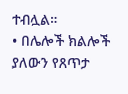ተብሏል።
• በሌሎች ክልሎች ያለውን የጸጥታ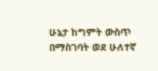ሁኔታ ከግምት ውስጥ በማስገባት ወደ ሁለተኛ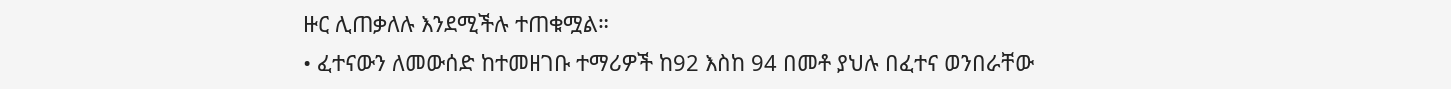ዙር ሊጠቃለሉ እንደሚችሉ ተጠቁሟል።
• ፈተናውን ለመውሰድ ከተመዘገቡ ተማሪዎች ከ92 እስከ 94 በመቶ ያህሉ በፈተና ወንበራቸው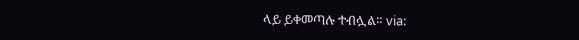ላይ ይቀመጣሉ ተብሏል። via: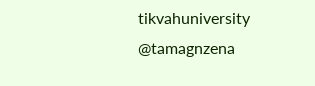tikvahuniversity
@tamagnzena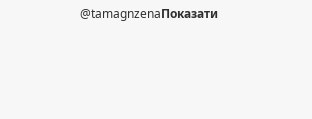@tamagnzenaПоказати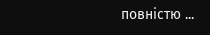повністю ...